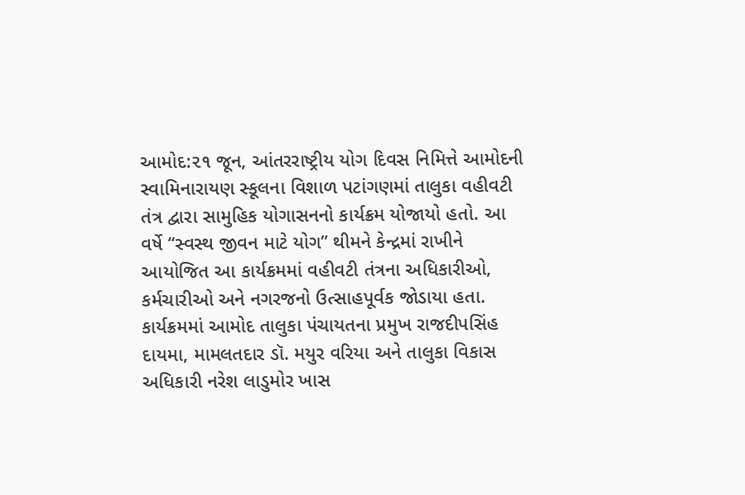આમોદ:૨૧ જૂન, આંતરરાષ્ટ્રીય યોગ દિવસ નિમિત્તે આમોદની સ્વામિનારાયણ સ્કૂલના વિશાળ પટાંગણમાં તાલુકા વહીવટી તંત્ર દ્વારા સામુહિક યોગાસનનો કાર્યક્રમ યોજાયો હતો. આ વર્ષે “સ્વસ્થ જીવન માટે યોગ” થીમને કેન્દ્રમાં રાખીને આયોજિત આ કાર્યક્રમમાં વહીવટી તંત્રના અધિકારીઓ, કર્મચારીઓ અને નગરજનો ઉત્સાહપૂર્વક જોડાયા હતા.
કાર્યક્રમમાં આમોદ તાલુકા પંચાયતના પ્રમુખ રાજદીપસિંહ દાયમા, મામલતદાર ડૉ. મયુર વરિયા અને તાલુકા વિકાસ અધિકારી નરેશ લાડુમોર ખાસ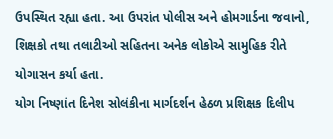ઉપસ્થિત રહ્યા હતા. આ ઉપરાંત પોલીસ અને હોમગાર્ડના જવાનો, શિક્ષકો તથા તલાટીઓ સહિતના અનેક લોકોએ સામુહિક રીતે યોગાસન કર્યા હતા.
યોગ નિષ્ણાંત દિનેશ સોલંકીના માર્ગદર્શન હેઠળ પ્રશિક્ષક દિલીપ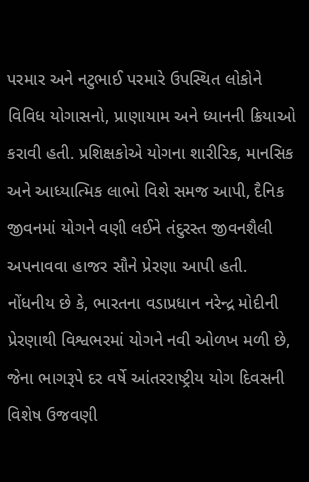પરમાર અને નટુભાઈ પરમારે ઉપસ્થિત લોકોને વિવિધ યોગાસનો, પ્રાણાયામ અને ધ્યાનની ક્રિયાઓ કરાવી હતી. પ્રશિક્ષકોએ યોગના શારીરિક, માનસિક અને આધ્યાત્મિક લાભો વિશે સમજ આપી, દૈનિક જીવનમાં યોગને વણી લઈને તંદુરસ્ત જીવનશૈલી અપનાવવા હાજર સૌને પ્રેરણા આપી હતી.
નોંધનીય છે કે, ભારતના વડાપ્રધાન નરેન્દ્ર મોદીની પ્રેરણાથી વિશ્વભરમાં યોગને નવી ઓળખ મળી છે, જેના ભાગરૂપે દર વર્ષે આંતરરાષ્ટ્રીય યોગ દિવસની વિશેષ ઉજવણી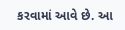કરવામાં આવે છે. આ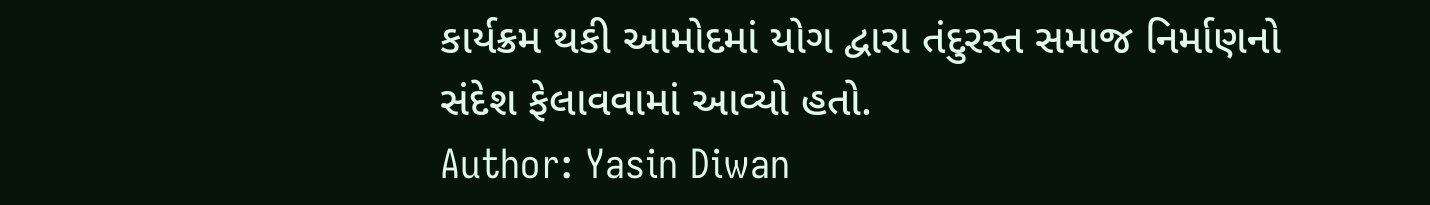કાર્યક્રમ થકી આમોદમાં યોગ દ્વારા તંદુરસ્ત સમાજ નિર્માણનો સંદેશ ફેલાવવામાં આવ્યો હતો.
Author: Yasin Diwan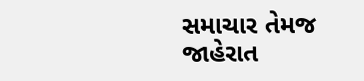સમાચાર તેમજ જાહેરાત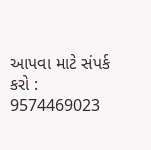આપવા માટે સંપર્ક કરો : 9574469023